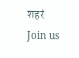शहरं
Join us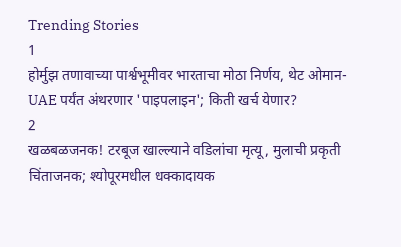Trending Stories
1
होर्मुझ तणावाच्या पार्श्वभूमीवर भारताचा मोठा निर्णय, थेट ओमान-UAE पर्यंत अंथरणार 'पाइपलाइन'; किती खर्च येणार?
2
खळबळजनक! टरबूज खाल्ल्याने वडिलांचा मृत्यू, मुलाची प्रकृती चिंताजनक; श्योपूरमधील धक्कादायक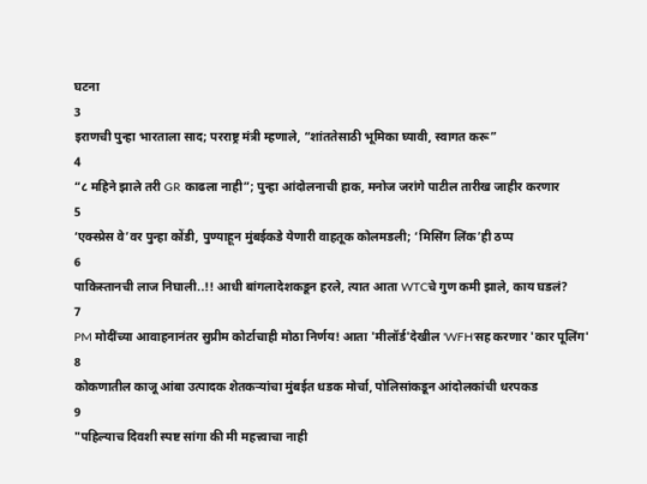घटना
3
इराणची पुन्हा भारताला साद; परराष्ट्र मंत्री म्हणाले, “शांततेसाठी भूमिका घ्यावी, स्वागत करू”
4
“८ महिने झाले तरी GR काढला नाही”; पुन्हा आंदोलनाची हाक, मनोज जरांगे पाटील तारीख जाहीर करणार
5
‘एक्स्प्रेस वे’वर पुन्हा कोंडी, पुण्याहून मुंबईकडे येणारी वाहतूक कोलमडली; ‘मिसिंग लिंक’ही ठप्प
6
पाकिस्तानची लाज निघाली..!! आधी बांगलादेशकडून हरले, त्यात आता WTCचे गुण कमी झाले, काय घडलं?
7
PM मोदींच्या आवाहनानंतर सुप्रीम कोर्टाचाही मोठा निर्णय! आता 'मीलॉर्ड'देखील 'WFH'सह करणार 'कार पूलिंग'
8
कोकणातील काजू आंबा उत्पादक शेतकऱ्यांचा मुंबईत धडक मोर्चा, पोलिसांकडून आंदोलकांची धरपकड
9
"पहिल्याच दिवशी स्पष्ट सांगा की मी महत्त्वाचा नाही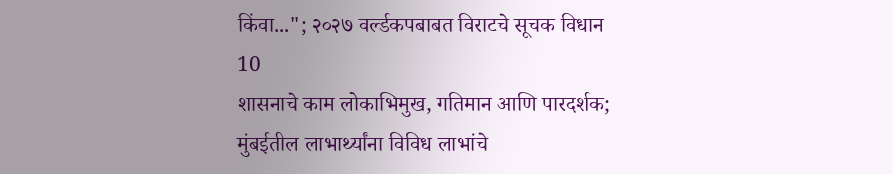किंवा..."; २०२७ वर्ल्डकपबाबत विराटचे सूचक विधान
10
शासनाचे काम लोकाभिमुख, गतिमान आणि पारदर्शक; मुंबईतील लाभार्थ्यांना विविध लाभांचे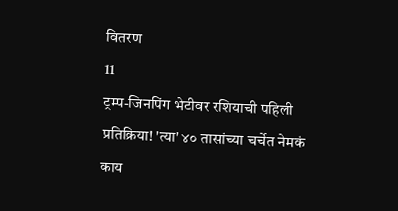वितरण
11
ट्रम्प-जिनपिंग भेटीवर रशियाची पहिली प्रतिक्रिया! 'त्या' ४० तासांच्या चर्चेत नेमकं काय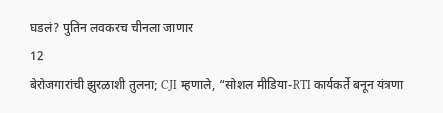घडलं? पुतिन लवकरच चीनला जाणार
12
बेरोजगारांची झुरळाशी तुलना; CJI म्हणाले, “सोशल मीडिया-RTI कार्यकर्ते बनून यंत्रणा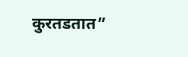कुरतडतात”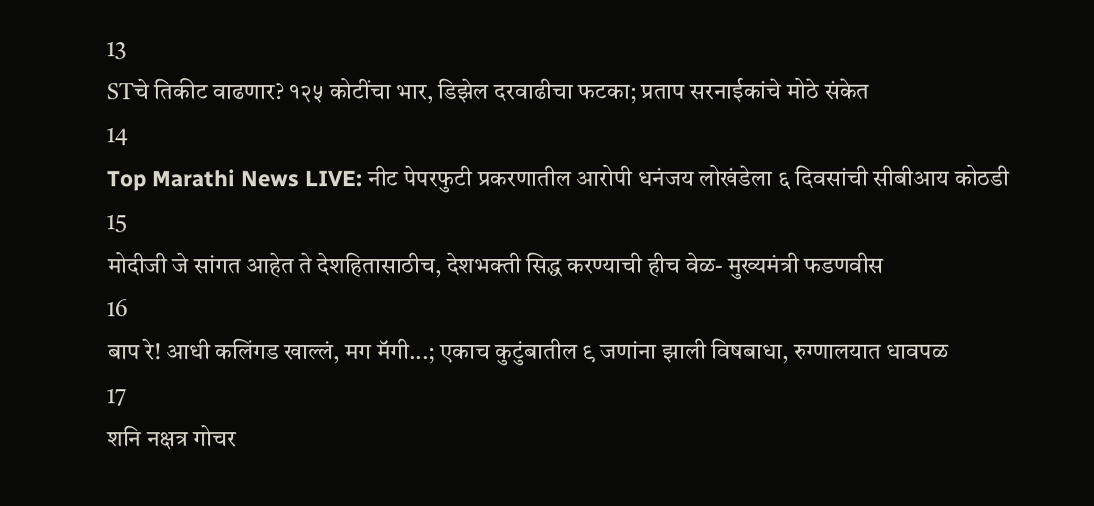13
STचे तिकीट वाढणार? १२५ कोटींचा भार, डिझेल दरवाढीचा फटका; प्रताप सरनाईकांचे मोठे संकेत
14
Top Marathi News LIVE: नीट पेपरफुटी प्रकरणातील आरोपी धनंजय लोखंडेला ६ दिवसांची सीबीआय कोठडी
15
मोदीजी जे सांगत आहेत ते देशहितासाठीच, देशभक्ती सिद्ध करण्याची हीच वेळ- मुख्यमंत्री फडणवीस
16
बाप रे! आधी कलिंगड खाल्लं, मग मॅगी...; एकाच कुटुंबातील ९ जणांना झाली विषबाधा, रुग्णालयात धावपळ
17
शनि नक्षत्र गोचर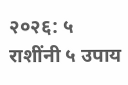२०२६: ५ राशींनी ५ उपाय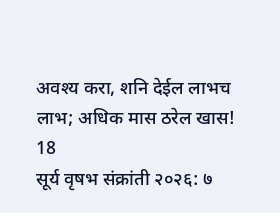अवश्य करा, शनि देईल लाभच लाभ; अधिक मास ठरेल खास!
18
सूर्य वृषभ संक्रांती २०२६: ७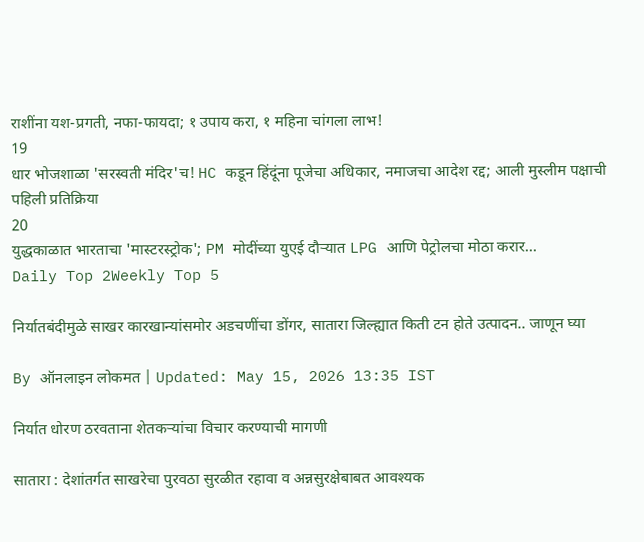राशींना यश-प्रगती, नफा-फायदा; १ उपाय करा, १ महिना चांगला लाभ!
19
धार भोजशाळा 'सरस्वती मंदिर'च! HC कडून हिंदूंना पूजेचा अधिकार, नमाजचा आदेश रद्द; आली मुस्लीम पक्षाची पहिली प्रतिक्रिया
20
युद्धकाळात भारताचा 'मास्टरस्ट्रोक'; PM मोदींच्या युएई दौऱ्यात LPG आणि पेट्रोलचा मोठा करार...
Daily Top 2Weekly Top 5

निर्यातबंदीमुळे साखर कारखान्यांसमोर अडचणींचा डोंगर, सातारा जिल्ह्यात किती टन होते उत्पादन.. जाणून घ्या

By ऑनलाइन लोकमत | Updated: May 15, 2026 13:35 IST

निर्यात धोरण ठरवताना शेतकऱ्यांचा विचार करण्याची मागणी

सातारा : देशांतर्गत साखरेचा पुरवठा सुरळीत रहावा व अन्नसुरक्षेबाबत आवश्यक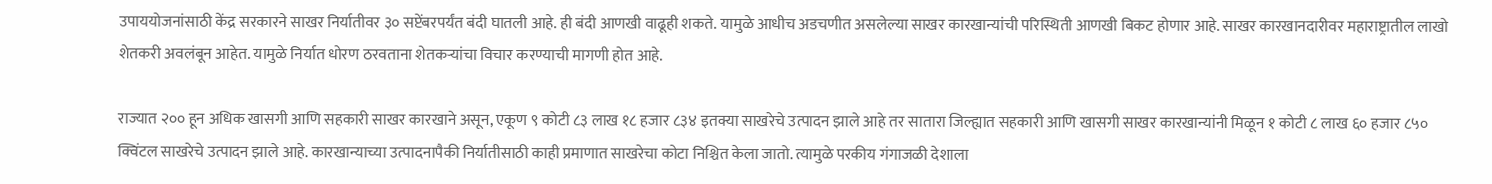उपाययोजनांसाठी केंद्र सरकारने साखर निर्यातीवर ३० सप्टेंबरपर्यंत बंदी घातली आहे. ही बंदी आणखी वाढूही शकते. यामुळे आधीच अडचणीत असलेल्या साखर कारखान्यांची परिस्थिती आणखी बिकट होणार आहे. साखर कारखानदारीवर महाराष्ट्रातील लाखो शेतकरी अवलंबून आहेत. यामुळे निर्यात धोरण ठरवताना शेतकऱ्यांचा विचार करण्याची मागणी होत आहे.

राज्यात २०० हून अधिक खासगी आणि सहकारी साखर कारखाने असून, एकूण ९ कोटी ८३ लाख १८ हजार ८३४ इतक्या साखरेचे उत्पादन झाले आहे तर सातारा जिल्ह्यात सहकारी आणि खासगी साखर कारखान्यांनी मिळून १ कोटी ८ लाख ६० हजार ८५० क्विंटल साखरेचे उत्पादन झाले आहे. कारखान्याच्या उत्पादनापैकी निर्यातीसाठी काही प्रमाणात साखरेचा कोटा निश्चित केला जातो. त्यामुळे परकीय गंगाजळी देशाला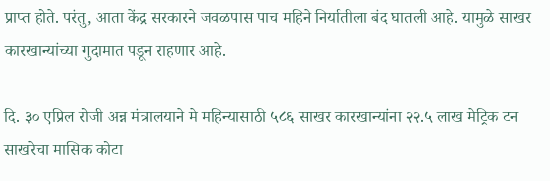प्राप्त होते. परंतु, आता केंद्र सरकारने जवळपास पाच महिने निर्यातीला बंद घातली आहे. यामुळे साखर कारखान्यांच्या गुदामात पडून राहणार आहे.

दि. ३० एप्रिल रोजी अन्न मंत्रालयाने मे महिन्यासाठी ५८६ साखर कारखान्यांना २२.५ लाख मेट्रिक टन साखरेचा मासिक कोटा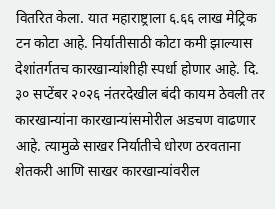वितरित केला. यात महाराष्ट्राला ६.६६ लाख मेट्रिक टन कोटा आहे. निर्यातीसाठी कोटा कमी झाल्यास देशांतर्गतच कारखान्यांशीही स्पर्धा होणार आहे. दि. ३० सप्टेंबर २०२६ नंतरदेखील बंदी कायम ठेवली तर कारखान्यांना कारखान्यांसमोरील अडचण वाढणार आहे. त्यामुळे साखर निर्यातीचे धोरण ठरवताना शेतकरी आणि साखर कारखान्यांवरील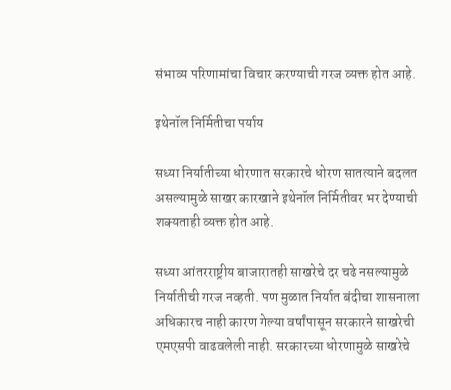संभाव्य परिणामांचा विचार करण्याची गरज व्यक्त होत आहे.

इथेनॉल निर्मितीचा पर्याय

सध्या निर्यातीच्या धोरणात सरकारचे धोरण सातत्याने बदलत असल्यामुळे साखर कारखाने इथेनॉल निर्मितीवर भर देण्याची शक्यताही व्यक्त होत आहे.

सध्या आंतरराष्ट्रीय बाजारातही साखरेचे दर चढे नसल्यामुळे निर्यातीची गरज नव्हती. पण मुळात निर्यात बंदीचा शासनाला अधिकारच नाही कारण गेल्या वर्षांपासून सरकारने साखरेची एमएसपी वाढवलेली नाही. सरकारच्या धोरणामुळे साखरेचे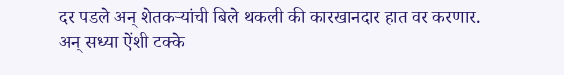दर पडले अन् शेतकऱ्यांची बिले थकली की कारखानदार हात वर करणार. अन् सध्या ऐंशी टक्के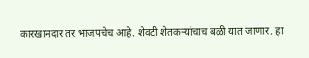कारखानदार तर भाजपचेच आहे. शेवटी शेतकऱ्यांचाच बळी यात जाणार. हा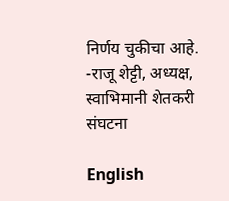निर्णय चुकीचा आहे. -राजू शेट्टी, अध्यक्ष, स्वाभिमानी शेतकरी संघटना

English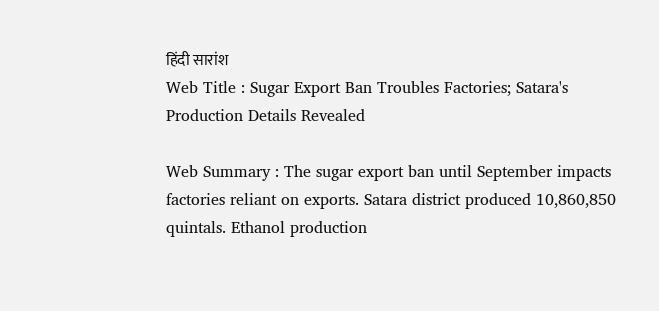हिंदी सारांश
Web Title : Sugar Export Ban Troubles Factories; Satara's Production Details Revealed

Web Summary : The sugar export ban until September impacts factories reliant on exports. Satara district produced 10,860,850 quintals. Ethanol production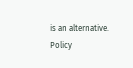is an alternative. Policy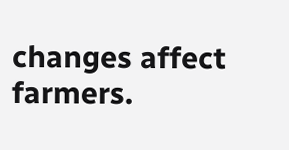changes affect farmers.